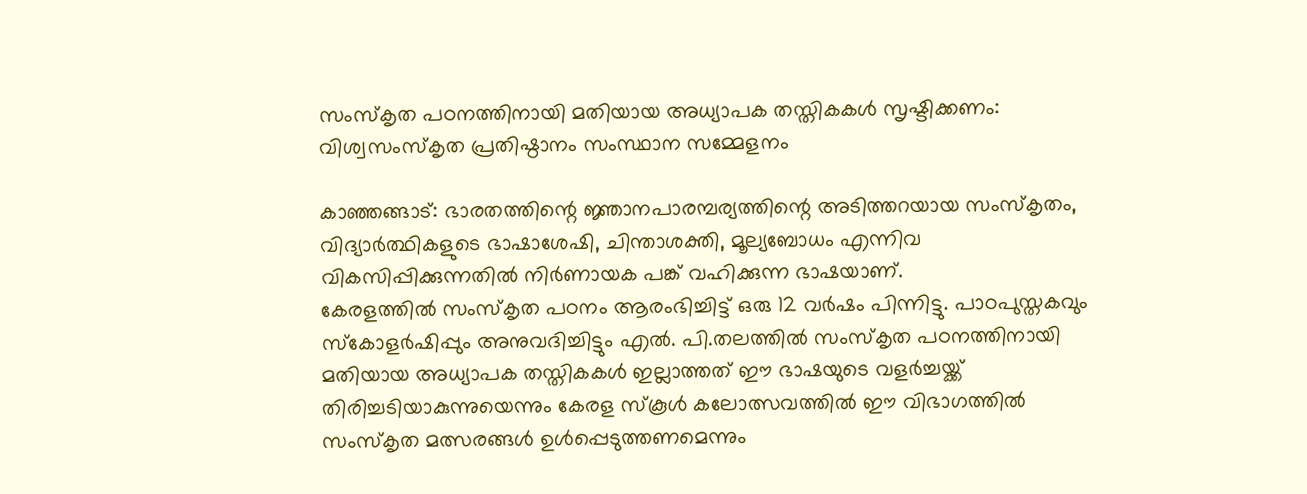സംസ്‌കൃത പഠനത്തിനായി മതിയായ അധ്യാപക തസ്തികകള്‍ സൃഷ്ടിക്കണം: വിശ്വസംസ്‌കൃത പ്രതിഷ്ഠാനം സംസ്ഥാന സമ്മേളനം

കാഞ്ഞങ്ങാട്: ഭാരതത്തിന്റെ ജ്ഞാനപാരമ്പര്യത്തിന്റെ അടിത്തറയായ സംസ്‌കൃതം, വിദ്യാര്‍ത്ഥികളുടെ ഭാഷാശേഷി, ചിന്താശക്തി, മൂല്യബോധം എന്നിവ വികസിപ്പിക്കുന്നതില്‍ നിര്‍ണായക പങ്ക് വഹിക്കുന്ന ഭാഷയാണ്.
കേരളത്തില്‍ സംസ്‌കൃത പഠനം ആരംഭിച്ചിട്ട് ഒരു 12 വര്‍ഷം പിന്നിട്ടു. പാഠപുസ്തകവും സ്‌കോളര്‍ഷിപ്പും അനുവദിച്ചിട്ടും എല്‍. പി.തലത്തില്‍ സംസ്‌കൃത പഠനത്തിനായി മതിയായ അധ്യാപക തസ്തികകള്‍ ഇല്ലാത്തത് ഈ ഭാഷയുടെ വളര്‍ച്ചയ്ക്ക് തിരിച്ചടിയാകുന്നുയെന്നും കേരള സ്‌കൂള്‍ കലോത്സവത്തില്‍ ഈ വിഭാഗത്തില്‍ സംസ്‌കൃത മത്സരങ്ങള്‍ ഉള്‍പ്പെടുത്തണമെന്നും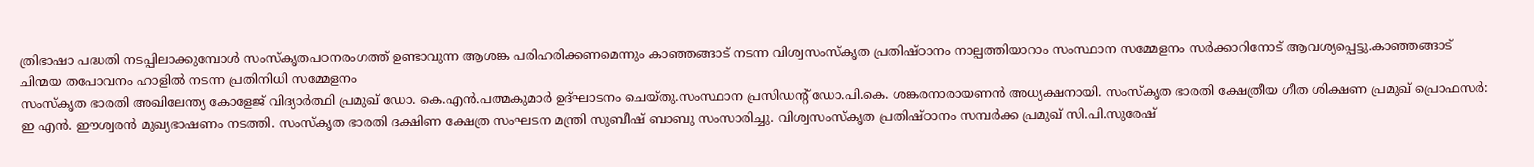ത്രിഭാഷാ പദ്ധതി നടപ്പിലാക്കുമ്പോള്‍ സംസ്‌കൃതപഠനരംഗത്ത് ഉണ്ടാവുന്ന ആശങ്ക പരിഹരിക്കണമെന്നും കാഞ്ഞങ്ങാട് നടന്ന വിശ്വസംസ്‌കൃത പ്രതിഷ്ഠാനം നാല്പത്തിയാറാം സംസ്ഥാന സമ്മേളനം സര്‍ക്കാറിനോട് ആവശ്യപ്പെട്ടു.കാഞ്ഞങ്ങാട് ചിന്മയ തപോവനം ഹാളില്‍ നടന്ന പ്രതിനിധി സമ്മേളനം
സംസ്‌കൃത ഭാരതി അഖിലേന്ത്യ കോളേജ് വിദ്യാര്‍ത്ഥി പ്രമുഖ് ഡോ. കെ.എന്‍.പത്മകുമാര്‍ ഉദ്ഘാടനം ചെയ്തു.സംസ്ഥാന പ്രസിഡന്റ് ഡോ.പി.കെ. ശങ്കരനാരായണന്‍ അധ്യക്ഷനായി. സംസ്‌കൃത ഭാരതി ക്ഷേത്രീയ ഗീത ശിക്ഷണ പ്രമുഖ് പ്രൊഫസര്‍: ഇ എന്‍. ഈശ്വരന്‍ മുഖ്യഭാഷണം നടത്തി. സംസ്‌കൃത ഭാരതി ദക്ഷിണ ക്ഷേത്ര സംഘടന മന്ത്രി സുബീഷ് ബാബു സംസാരിച്ചു. വിശ്വസംസ്‌കൃത പ്രതിഷ്ഠാനം സമ്പര്‍ക്ക പ്രമുഖ് സി.പി.സുരേഷ്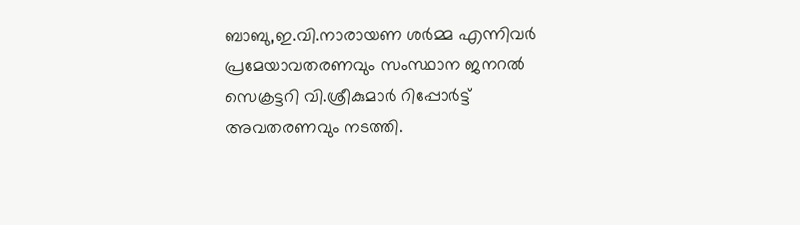ബാബു,ഇ.വി.നാരായണ ശര്‍മ്മ എന്നിവര്‍ പ്രമേയാവതരണവും സംസ്ഥാന ജനറല്‍ സെക്രട്ടറി വി.ശ്രീകുമാര്‍ റിപ്പോര്‍ട്ട് അവതരണവും നടത്തി.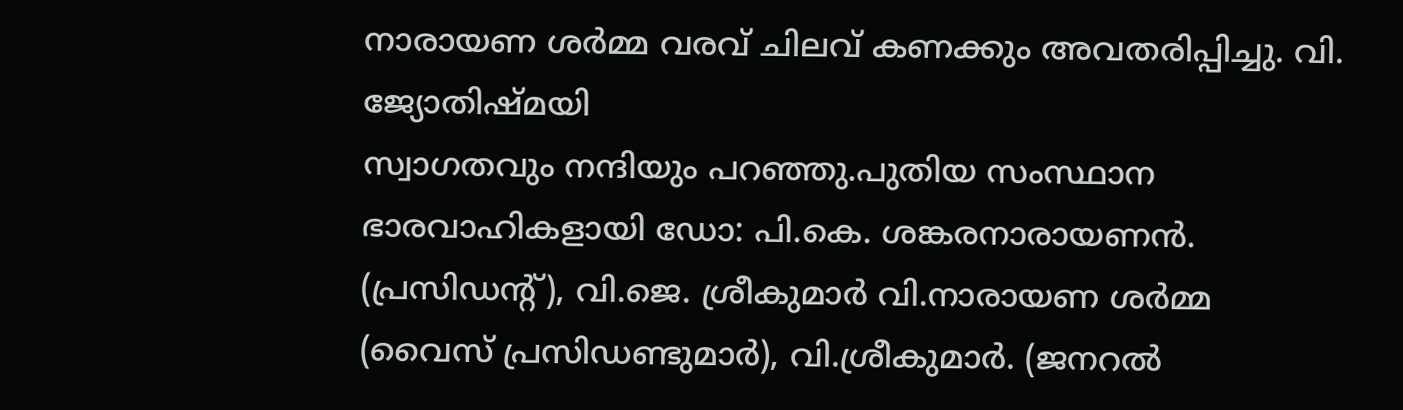നാരായണ ശര്‍മ്മ വരവ് ചിലവ് കണക്കും അവതരിപ്പിച്ചു. വി. ജ്യോതിഷ്മയി
സ്വാഗതവും നന്ദിയും പറഞ്ഞു.പുതിയ സംസ്ഥാന ഭാരവാഹികളായി ഡോ: പി.കെ. ശങ്കരനാരായണന്‍.
(പ്രസിഡന്റ്), വി.ജെ. ശ്രീകുമാര്‍ വി.നാരായണ ശര്‍മ്മ (വൈസ് പ്രസിഡണ്ടുമാര്‍), വി.ശ്രീകുമാര്‍. (ജനറല്‍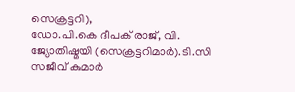സെക്രട്ടറി),
ഡോ.പി.കെ ദീപക് രാജ്, വി. ജ്യോതിഷ്മയി (സെക്രട്ടറിമാര്‍).ടി.സി സജീവ് കുമാര്‍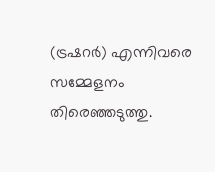(ട്രഷറര്‍) എന്നിവരെ സമ്മേളനം തിരെഞ്ഞടുത്തു.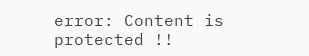error: Content is protected !!